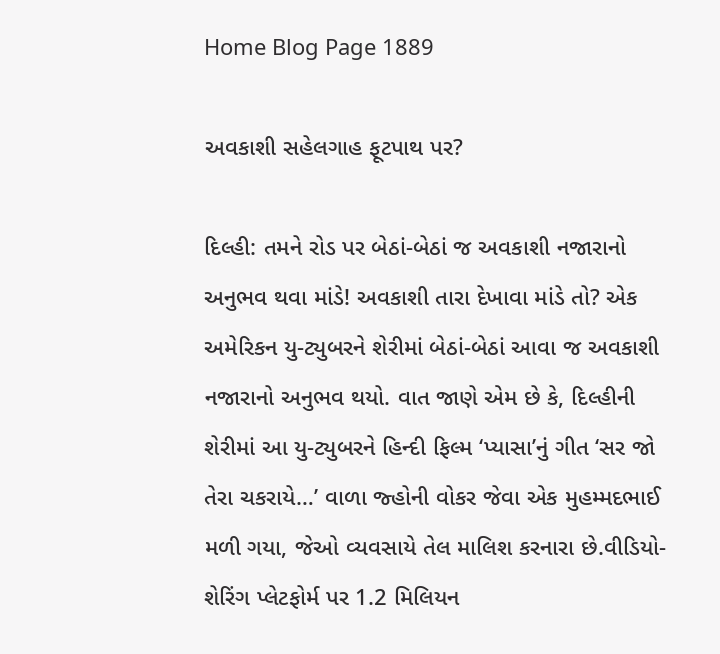Home Blog Page 1889

અવકાશી સહેલગાહ ફૂટપાથ પર?

દિલ્હી: તમને રોડ પર બેઠાં-બેઠાં જ અવકાશી નજારાનો અનુભવ થવા માંડે! અવકાશી તારા દેખાવા માંડે તો? એક અમેરિકન યુ-ટ્યુબરને શેરીમાં બેઠાં-બેઠાં આવા જ અવકાશી નજારાનો અનુભવ થયો. વાત જાણે એમ છે કે, દિલ્હીની શેરીમાં આ યુ-ટ્યુબરને હિન્દી ફિલ્મ ‘પ્યાસા’નું ગીત ‘સર જો તેરા ચકરાયે…’ વાળા જ્હોની વોકર જેવા એક મુહમ્મદભાઈ મળી ગયા, જેઓ વ્યવસાયે તેલ માલિશ કરનારા છે.વીડિયો-શેરિંગ પ્લેટફોર્મ પર 1.2 મિલિયન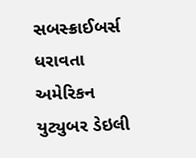સબસ્ક્રાઈબર્સ ધરાવતા અમેરિકન યુટ્યુબર ડેઇલી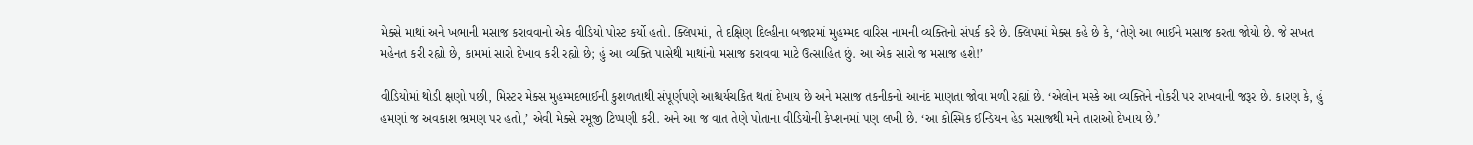મેક્સે માથાં અને ખભાની મસાજ કરાવવાનો એક વીડિયો પોસ્ટ કર્યો હતો. ક્લિપમાં, તે દક્ષિણ દિલ્હીના બજારમાં મુહમ્મદ વારિસ નામની વ્યક્તિનો સંપર્ક કરે છે. ક્લિપમાં મેક્સ કહે છે કે, ‘તેણે આ ભાઈને મસાજ કરતા જોયો છે. જે સખત મહેનત કરી રહ્યો છે, કામમાં સારો દેખાવ કરી રહ્યો છે; હું આ વ્યક્તિ પાસેથી માથાંનો મસાજ કરાવવા માટે ઉત્સાહિત છું. આ એક સારો જ મસાજ હશે!’

વીડિયોમાં થોડી ક્ષણો પછી, મિસ્ટર મેક્સ મુહમ્મદભાઈની કુશળતાથી સંપૂર્ણપણે આશ્ચર્યચકિત થતાં દેખાય છે અને મસાજ તકનીકનો આનંદ માણતા જોવા મળી રહ્યાં છે. ‘એલોન મસ્કે આ વ્યક્તિને નોકરી પર રાખવાની જરૂર છે. કારણ કે, હું હમણાં જ અવકાશ ભ્રમણ પર હતો,’ એવી મેક્સે રમૂજી ટિપ્પણી કરી. અને આ જ વાત તેણે પોતાના વીડિયોની કેપ્શનમાં પણ લખી છે. ‘આ કોસ્મિક ઈન્ડિયન હેડ મસાજથી મને તારાઓ દેખાય છે.’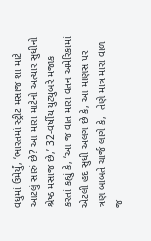વધુમાં ઉમેર્યું, ‘ભારતમાં સ્ટ્રીટ મસાજ શા માટે આટલું સારું છે? આ મારા માટેનો અત્યાર સુધીનો શ્રેષ્ઠ મસાજ છે,’ 32-વર્ષીય યુટ્યુબરે મજાક કરતાં કહ્યું કે, ‘આ જ વાત મારા વતન અમેરિકામાં એટલી હદ સુધી અલગ છે કે, આ માણસ પર ત્રણ બાબતે ચાર્જ લાગે કે,  તેણે માત્ર મારા વાળ જ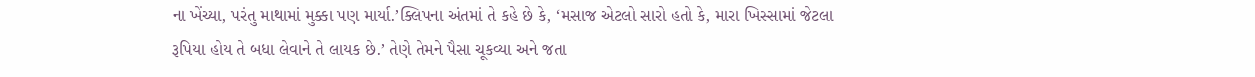ના ખેંચ્યા, પરંતુ માથામાં મુક્કા પણ માર્યા.’ક્લિપના અંતમાં તે કહે છે કે, ‘મસાજ એટલો સારો હતો કે, મારા ખિસ્સામાં જેટલા રૂપિયા હોય તે બધા લેવાને તે લાયક છે.’ તેણે તેમને પૈસા ચૂકવ્યા અને જતા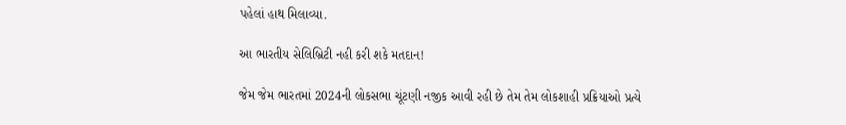પહેલાં હાથ મિલાવ્યા.

આ ભારતીય સેલિબ્રિટી નહી કરી શકે મતદાન!

જેમ જેમ ભારતમાં 2024ની લોકસભા ચૂંટણી નજીક આવી રહી છે તેમ તેમ લોકશાહી પ્રક્રિયાઓ પ્રત્યે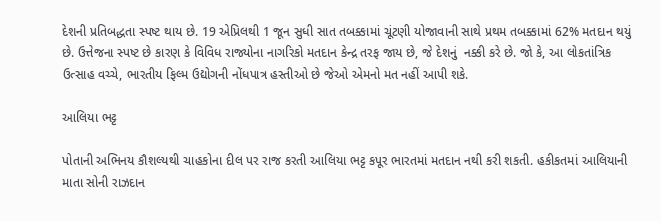દેશની પ્રતિબદ્ધતા સ્પષ્ટ થાય છે. 19 એપ્રિલથી 1 જૂન સુધી સાત તબક્કામાં ચૂંટણી યોજાવાની સાથે પ્રથમ તબક્કામાં 62% મતદાન થયું છે. ઉત્તેજના સ્પષ્ટ છે કારણ કે વિવિધ રાજ્યોના નાગરિકો મતદાન કેન્દ્ર તરફ જાય છે, જે દેશનું  નક્કી કરે છે. જો કે, આ લોકતાંત્રિક ઉત્સાહ વચ્ચે, ભારતીય ફિલ્મ ઉદ્યોગની નોંધપાત્ર હસ્તીઓ છે જેઓ એમનો મત નહીં આપી શકે.

આલિયા ભટ્ટ

પોતાની અભિનય કૌશલ્યથી ચાહકોના દીલ પર રાજ કરતી આલિયા ભટ્ટ કપૂર ભારતમાં મતદાન નથી કરી શકતી. હકીકતમાં આલિયાની માતા સોની રાઝદાન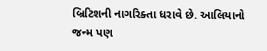બ્રિટિશની નાગરિક્તા ધરાવે છે. આલિયાનો જન્મ પણ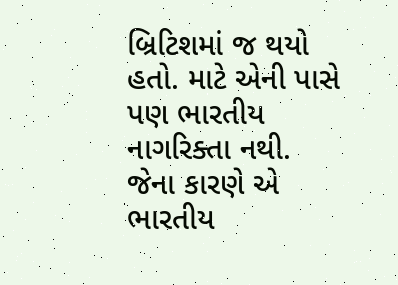બ્રિટિશમાં જ થયો હતો. માટે એની પાસે પણ ભારતીય નાગરિક્તા નથી. જેના કારણે એ ભારતીય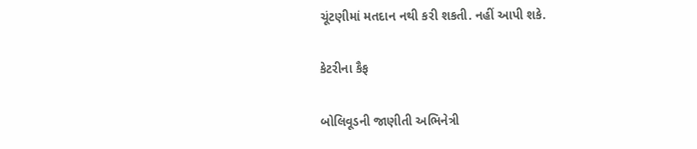ચૂંટણીમાં મતદાન નથી કરી શકતી. નહીં આપી શકે.

કેટરીના કૈફ

બોલિવૂડની જાણીતી અભિનેત્રી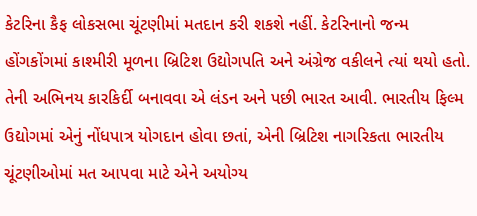કેટરિના કૈફ લોકસભા ચૂંટણીમાં મતદાન કરી શકશે નહીં. કેટરિનાનો જન્મ હોંગકોંગમાં કાશ્મીરી મૂળના બ્રિટિશ ઉદ્યોગપતિ અને અંગ્રેજ વકીલને ત્યાં થયો હતો. તેની અભિનય કારકિર્દી બનાવવા એ લંડન અને પછી ભારત આવી. ભારતીય ફિલ્મ ઉદ્યોગમાં એનું નોંધપાત્ર યોગદાન હોવા છતાં, એની બ્રિટિશ નાગરિકતા ભારતીય ચૂંટણીઓમાં મત આપવા માટે એને અયોગ્ય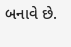બનાવે છે.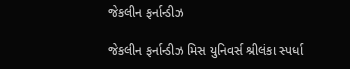જેકલીન ફર્નાન્ડીઝ

જેકલીન ફર્નાન્ડીઝ મિસ યુનિવર્સ શ્રીલંકા સ્પર્ધા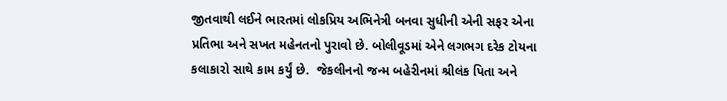જીતવાથી લઈને ભારતમાં લોકપ્રિય અભિનેત્રી બનવા સુધીની એની સફર એના પ્રતિભા અને સખત મહેનતનો પુરાવો છે. બોલીવૂડમાં એને લગભગ દરેક ટોયના કલાકારો સાથે કામ કર્યું છે.  જેકલીનનો જન્મ બહેરીનમાં શ્રીલંક પિતા અને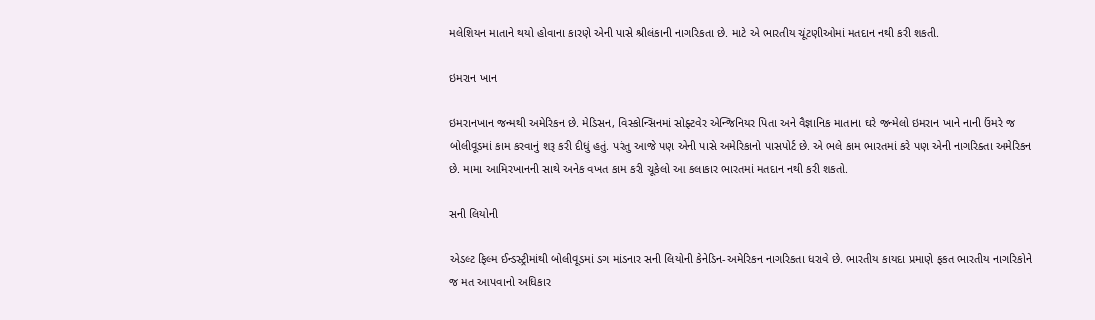મલેશિયન માતાને થયો હોવાના કારણે એની પાસે શ્રીલંકાની નાગરિકતા છે. માટે એ ભારતીય ચૂંટણીઓમાં મતદાન નથી કરી શકતી.

ઇમરાન ખાન

ઇમરાનખાન જન્મથી અમેરિકન છે. મેડિસન, વિસ્કોન્સિનમાં સોફ્ટવેર એન્જિનિયર પિતા અને વૈજ્ઞાનિક માતાના ઘરે જન્મેલો ઇમરાન ખાને નાની ઉંમરે જ બોલીવૂડમાં કામ કરવાનું શરૂ કરી દીધું હતું. પરંતુ આજે પણ એની પાસે અમેરિકાનો પાસપોર્ટ છે. એ ભલે કામ ભારતમાં કરે પણ એની નાગરિક્તા અમેરિકન છે. મામા આમિરખાનની સાથે અનેક વખત કામ કરી ચૂકેલો આ કલાકાર ભારતમાં મતદાન નથી કરી શકતો.

સની લિયોની

એડલ્ટ ફિલ્મ ઈન્ડસ્ટ્રીમાંથી બોલીવૂડમાં ડગ માંડનાર સની લિયોની કેનેડિન-અમેરિકન નાગરિકતા ધરાવે છે. ભારતીય કાયદા પ્રમાણે ફકત ભારતીય નાગરિકોને જ મત આપવાનો અધિકાર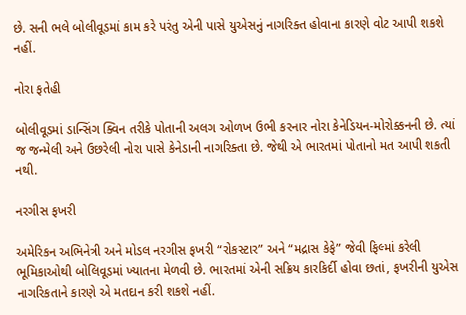છે. સની ભલે બોલીવૂડમાં કામ કરે પરંતુ એની પાસે યુએસનું નાગરિક્ત હોવાના કારણે વોટ આપી શકશે નહીં.

નોરા ફતેહી

બોલીવૂડમાં ડાન્સિંગ ક્વિન તરીકે પોતાની અલગ ઓળખ ઉભી કરનાર નોરા કેનેડિયન-મોરોક્કનની છે. ત્યાં જ જન્મેલી અને ઉછરેલી નોરા પાસે કેનેડાની નાગરિક્તા છે. જેથી એ ભારતમાં પોતાનો મત આપી શકતી નથી.

નરગીસ ફખરી

અમેરિકન અભિનેત્રી અને મોડલ નરગીસ ફખરી “રોકસ્ટાર” અને “મદ્રાસ કેફે” જેવી ફિલ્માં કરેલી ભૂમિકાઓથી બોલિવૂડમાં ખ્યાતના મેળવી છે. ભારતમાં એની સક્રિય કારકિર્દી હોવા છતાં, ફખરીની યુએસ નાગરિકતાને કારણે એ મતદાન કરી શકશે નહીં.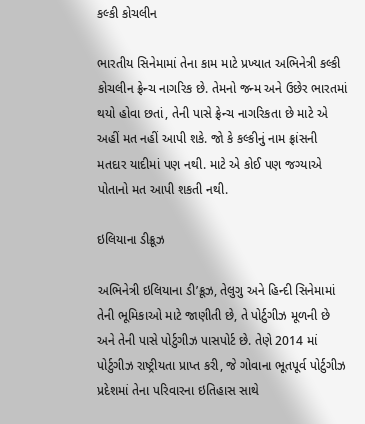કલ્કી કોચલીન

ભારતીય સિનેમામાં તેના કામ માટે પ્રખ્યાત અભિનેત્રી કલ્કી કોચલીન ફ્રેન્ચ નાગરિક છે. તેમનો જન્મ અને ઉછેર ભારતમાં થયો હોવા છતાં, તેની પાસે ફ્રેન્ચ નાગરિકતા છે માટે એ અહીં મત નહીં આપી શકે. જો કે કલ્કીનું નામ ફ્રાંસની મતદાર યાદીમાં પણ નથી. માટે એ કોઈ પણ જગ્યાએ પોતાનો મત આપી શકતી નથી.

ઇલિયાના ડીક્રૂઝ

અભિનેત્રી ઇલિયાના ડી’ક્રૂઝ, તેલુગુ અને હિન્દી સિનેમામાં તેની ભૂમિકાઓ માટે જાણીતી છે, તે પોર્ટુગીઝ મૂળની છે અને તેની પાસે પોર્ટુગીઝ પાસપોર્ટ છે. તેણે 2014 માં પોર્ટુગીઝ રાષ્ટ્રીયતા પ્રાપ્ત કરી, જે ગોવાના ભૂતપૂર્વ પોર્ટુગીઝ પ્રદેશમાં તેના પરિવારના ઇતિહાસ સાથે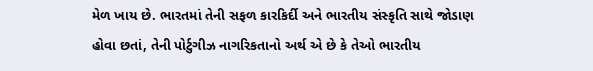મેળ ખાય છે. ભારતમાં તેની સફળ કારકિર્દી અને ભારતીય સંસ્કૃતિ સાથે જોડાણ હોવા છતાં, તેની પોર્ટુગીઝ નાગરિકતાનો અર્થ એ છે કે તેઓ ભારતીય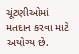ચૂંટણીઓમાં મતદાન કરવા માટે અયોગ્ય છે.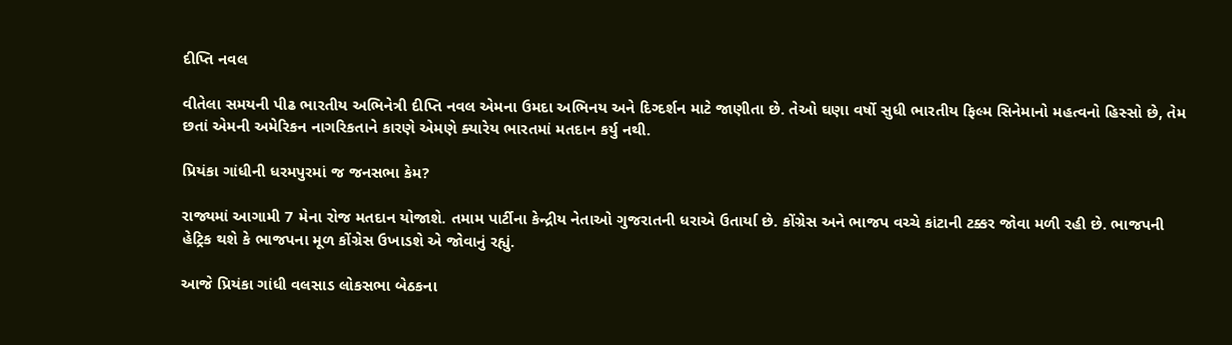દીપ્તિ નવલ

વીતેલા સમયની પીઢ ભારતીય અભિનેત્રી દીપ્તિ નવલ એમના ઉમદા અભિનય અને દિગ્દર્શન માટે જાણીતા છે. તેઓ ઘણા વર્ષો સુધી ભારતીય ફિલ્મ સિનેમાનો મહત્વનો હિસ્સો છે, તેમ છતાં એમની અમેરિકન નાગરિકતાને કારણે એમણે ક્યારેય ભારતમાં મતદાન કર્યુ નથી.

પ્રિયંકા ગાંધીની ધરમપુરમાં જ જનસભા કેમ?

રાજ્યમાં આગામી 7 મેના રોજ મતદાન યોજાશે. તમામ પાર્ટીના કેન્દ્રીય નેતાઓ ગુજરાતની ધરાએ ઉતાર્યા છે. કોંગ્રેસ અને ભાજપ વચ્ચે કાંટાની ટક્કર જોવા મળી રહી છે. ભાજપની હેટ્રિક થશે કે ભાજપના મૂળ કોંગ્રેસ ઉખાડશે એ જોવાનું રહ્યું.

આજે પ્રિયંકા ગાંધી વલસાડ લોકસભા બેઠકના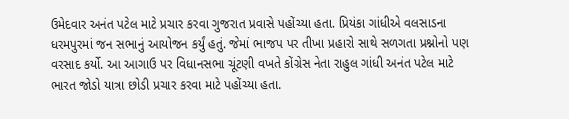ઉમેદવાર અનંત પટેલ માટે પ્રચાર કરવા ગુજરાત પ્રવાસે પહોંચ્યા હતા. પ્રિયંકા ગાંધીએ વલસાડના ધરમપુરમાં જન સભાનું આયોજન કર્યું હતું. જેમાં ભાજપ પર તીખા પ્રહારો સાથે સળગતા પ્રશ્નોનો પણ વરસાદ કર્યો. આ આગાઉ પર વિધાનસભા ચૂંટણી વખતે કોંગ્રેસ નેતા રાહુલ ગાંધી અનંત પટેલ માટે ભારત જોડો યાત્રા છોડી પ્રચાર કરવા માટે પહોંચ્યા હતા.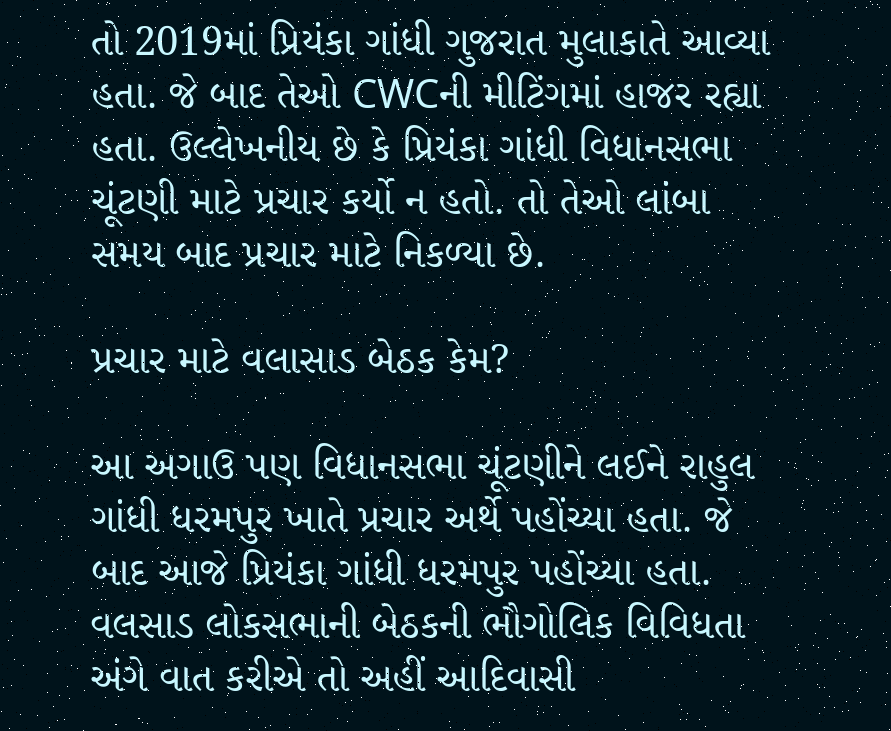તો 2019માં પ્રિયંકા ગાંધી ગુજરાત મુલાકાતે આવ્યા હતા. જે બાદ તેઓ CWCની મીટિંગમાં હાજર રહ્યા હતા. ઉલ્લેખનીય છે કે પ્રિયંકા ગાંધી વિધાનસભા ચૂંટણી માટે પ્રચાર કર્યો ન હતો. તો તેઓ લાંબા સમય બાદ પ્રચાર માટે નિકળ્યા છે.

પ્રચાર માટે વલાસાડ બેઠક કેમ?

આ અગાઉ પણ વિધાનસભા ચૂંટણીને લઈને રાહુલ ગાંધી ધરમપુર ખાતે પ્રચાર અર્થે પહોંચ્યા હતા. જે બાદ આજે પ્રિયંકા ગાંધી ધરમપુર પહોંચ્યા હતા. વલસાડ લોકસભાની બેઠકની ભૌગોલિક વિવિધતા અંગે વાત કરીએ તો અહીં આદિવાસી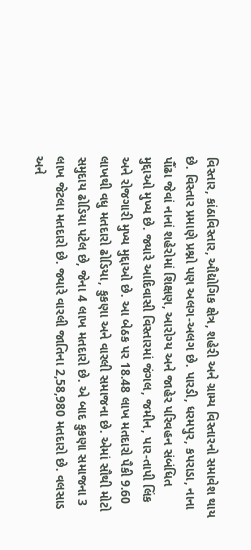વિસ્તાર, કાંઠાવિસ્તાર, ઔદ્યોગિક ક્ષેત્ર, શહેરી અને ગ્રામ્ય વિસ્તારનો સમાવેશ થાય છે. વિસ્તાર પ્રમાણે પ્રશ્નો પણ અલગ-અલગ છે. પારડી, ધરમપુર, કપરાડા, નાના પૌંઢા જેવાં નાનાં શહેરોમાં શિક્ષણ, આરોગ્ય અને જાહેર પરિવહન સંબંધિત મુદ્દાઓ મુખ્ય છે. જ્યારે આદિવાસી વિસ્તારમાં જંગલ, જમીન, પાર-તાપી લિંક અને રોજગારી મુખ્ય મુદ્દાઓ છે. આ બેઠક પર 18.48 લાખ મતદારો પૈકી 9.60 લાખથી વધુ મતદારો ઢોડિયા, કુકણા અને વારલી સમાજના છે. એમાં સૌથી મોટો સમુદાય ઢોડિયા પટેલ છે, જેના 4 લાખ મતદારો છે. એ બાદ કુકણા સમાજના 3 લાખ જેટલા મતદારો છે. જ્યારે વારલી જાતિના 2,58,980 મતદારો છે. વલસાડ અને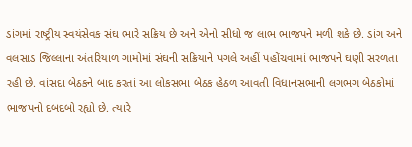ડાંગમાં રાષ્ટ્રીય સ્વયંસેવક સંઘ ભારે સક્રિય છે અને એનો સીધો જ લાભ ભાજપને મળી શકે છે. ડાંગ અને વલસાડ જિલ્લાના અંતરિયાળ ગામોમાં સંઘની સક્રિયાને પગલે અહીં પહોંચવામાં ભાજપને ઘણી સરળતા રહી છે. વાંસદા બેઠકને બાદ કરતાં આ લોકસભા બેઠક હેઠળ આવતી વિધાનસભાની લગભગ બેઠકોમાં ભાજપનો દબદબો રહ્યો છે. ત્યારે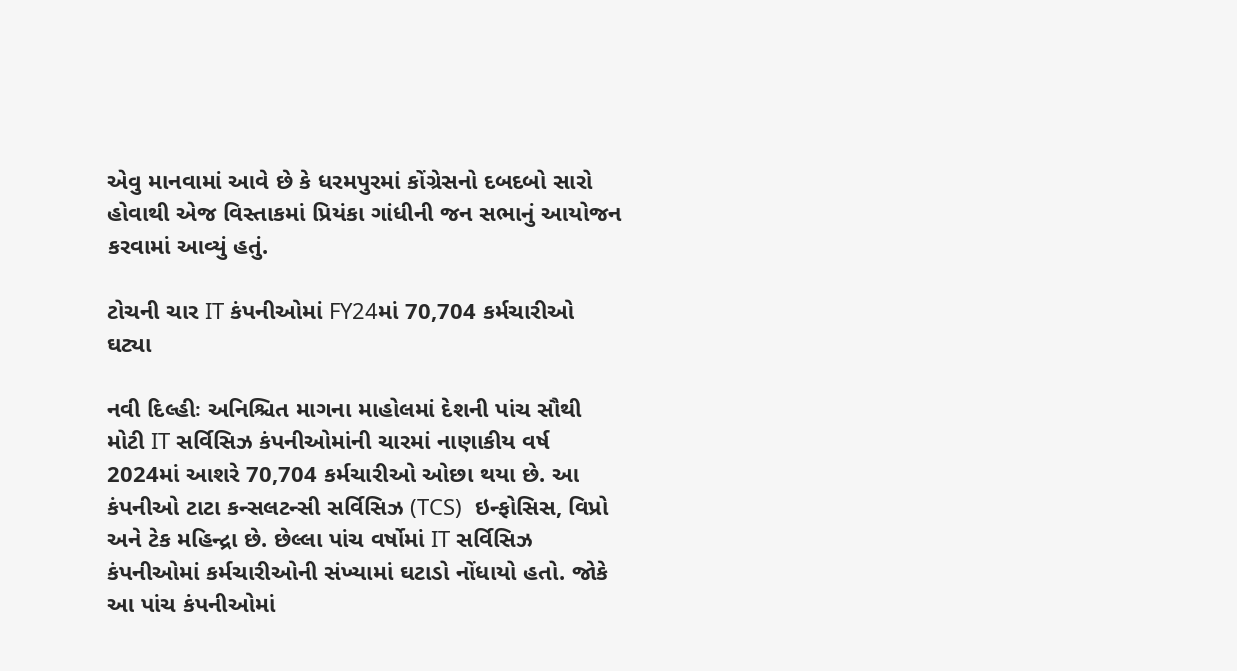એવુ માનવામાં આવે છે કે ધરમપુરમાં કોંગ્રેસનો દબદબો સારો હોવાથી એજ વિસ્તાકમાં પ્રિયંકા ગાંધીની જન સભાનું આયોજન કરવામાં આવ્યું હતું.

ટોચની ચાર IT કંપનીઓમાં FY24માં 70,704 કર્મચારીઓ ઘટ્યા

નવી દિલ્હીઃ અનિશ્ચિત માગના માહોલમાં દેશની પાંચ સૌથી મોટી IT સર્વિસિઝ કંપનીઓમાંની ચારમાં નાણાકીય વર્ષ 2024માં આશરે 70,704 કર્મચારીઓ ઓછા થયા છે. આ કંપનીઓ ટાટા કન્સલટન્સી સર્વિસિઝ (TCS)  ઇન્ફોસિસ, વિપ્રો અને ટેક મહિન્દ્રા છે. છેલ્લા પાંચ વર્ષોમાં IT સર્વિસિઝ કંપનીઓમાં કર્મચારીઓની સંખ્યામાં ઘટાડો નોંધાયો હતો. જોકે આ પાંચ કંપનીઓમાં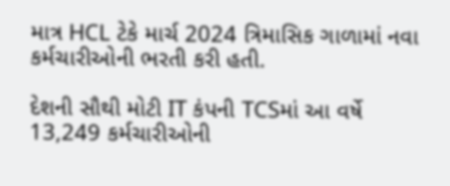માત્ર HCL ટેકે માર્ચ 2024 ત્રિમાસિક ગાળામાં નવા કર્મચારીઓની ભરતી કરી હતી.

દેશની સૌથી મોટી IT કંપની TCSમાં આ વર્ષે 13,249 કર્મચારીઓની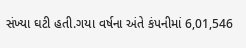સંખ્યા ઘટી હતી.ગયા વર્ષના અંતે કંપનીમાં 6,01,546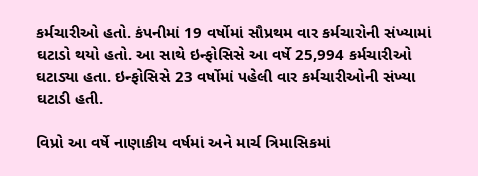કર્મચારીઓ હતો. કંપનીમાં 19 વર્ષોમાં સૌપ્રથમ વાર કર્મચારોની સંખ્યામાં ઘટાડો થયો હતો. આ સાથે ઇન્ફોસિસે આ વર્ષે 25,994 કર્મચારીઓ ઘટાડ્યા હતા. ઇન્ફોસિસે 23 વર્ષોમાં પહેલી વાર કર્મચારીઓની સંખ્યા ઘટાડી હતી.

વિપ્રો આ વર્ષે નાણાકીય વર્ષમાં અને માર્ચ ત્રિમાસિકમાં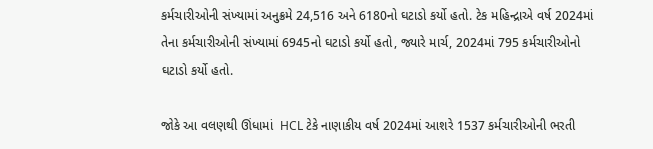કર્મચારીઓની સંખ્યામાં અનુક્રમે 24,516 અને 6180નો ઘટાડો કર્યો હતો. ટેક મહિન્દ્રાએ વર્ષ 2024માં તેના કર્મચારીઓની સંખ્યામાં 6945નો ઘટાડો કર્યો હતો, જ્યારે માર્ચ, 2024માં 795 કર્મચારીઓનો ઘટાડો કર્યો હતો.

જોકે આ વલણથી ઊંધામાં  HCL ટેકે નાણાકીય વર્ષ 2024માં આશરે 1537 કર્મચારીઓની ભરતી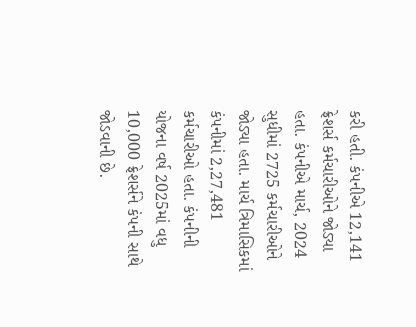કરી હતી. કંપનીએ 12,141 ફ્રેશર્સ કર્મચારીઓને જોડ્યા હતા. કંપનીએ માર્ચ, 2024 સુધીમાં 2725 કર્મચારીઓને જોડ્યા હતા. માર્ચ ત્રિમાસિકમાં કંપનીમાં 2,27,481 કર્મચારીઓ હતા. કંપનીની યોજના વર્ષ 2025માં વધુ 10,000 ફ્રેશર્સને કંપની સાથે જોડવાની છે.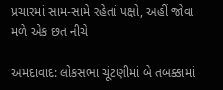પ્રચારમાં સામ-સામે રહેતાં પક્ષો, અહીં જોવા મળે એક છત નીચે

અમદાવાદ: લોકસભા ચૂંટણીમાં બે તબક્કામાં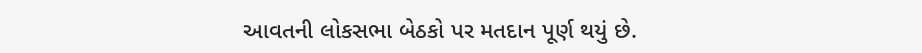આવતની લોકસભા બેઠકો પર મતદાન પૂર્ણ થયું છે.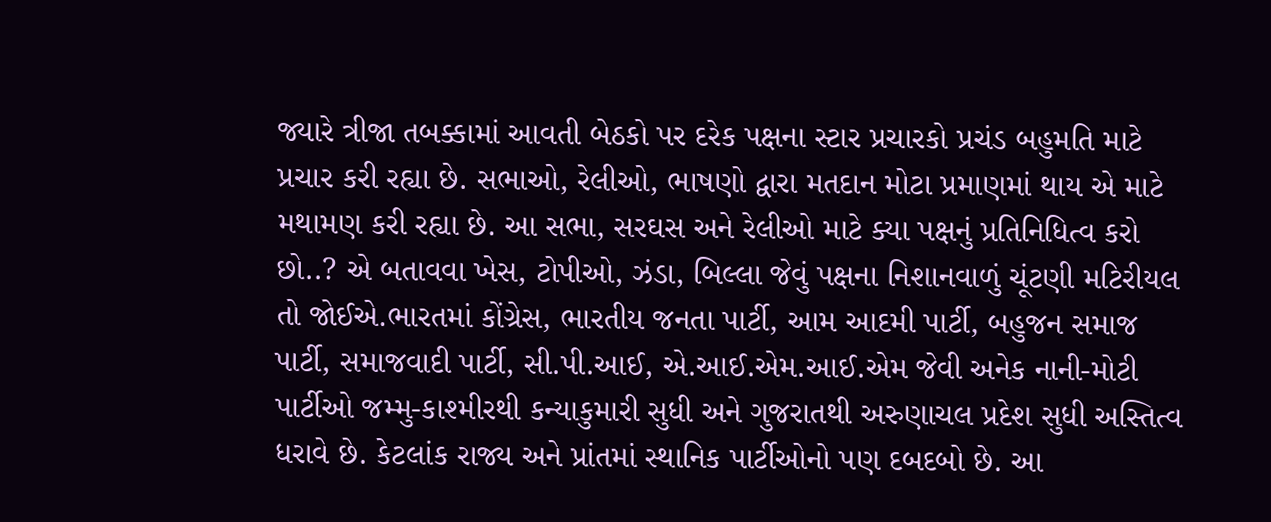જ્યારે ત્રીજા તબક્કામાં આવતી બેઠકો પર દરેક પક્ષના સ્ટાર પ્રચારકો પ્રચંડ બહુમતિ માટે પ્રચાર કરી રહ્યા છે. સભાઓ, રેલીઓ, ભાષણો દ્વારા મતદાન મોટા પ્રમાણમાં થાય એ માટે મથામણ કરી રહ્યા છે. આ સભા, સરઘસ અને રેલીઓ માટે ક્યા પક્ષનું પ્રતિનિધિત્વ કરો છો..? એ બતાવવા ખેસ, ટોપીઓ, ઝંડા, બિલ્લા જેવું પક્ષના નિશાનવાળું ચૂંટણી મટિરીયલ તો જોઈએ.ભારતમાં કોંગ્રેસ, ભારતીય જનતા પાર્ટી, આમ આદમી પાર્ટી, બહુજન સમાજ પાર્ટી, સમાજવાદી પાર્ટી, સી.પી.આઈ, એ.આઈ.એમ.આઈ.એમ જેવી અનેક નાની-મોટી પાર્ટીઓ જમ્મુ-કાશ્મીરથી કન્યાકુમારી સુધી અને ગુજરાતથી અરુણાચલ પ્રદેશ સુધી અસ્તિત્વ ધરાવે છે. કેટલાંક રાજ્ય અને પ્રાંતમાં સ્થાનિક પાર્ટીઓનો પણ દબદબો છે. આ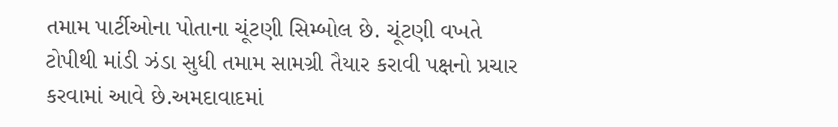તમામ પાર્ટીઓના પોતાના ચૂંટણી સિમ્બોલ છે. ચૂંટણી વખતે ટોપીથી માંડી ઝંડા સુધી તમામ સામગ્રી તૈયાર કરાવી પક્ષનો પ્રચાર કરવામાં આવે છે.અમદાવાદમાં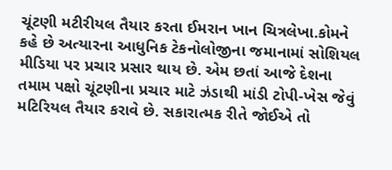ચૂંટણી મટીરીયલ તૈયાર કરતા ઈમરાન ખાન ચિત્રલેખા.કોમને કહે છે અત્યારના આધુનિક ટેકનોલોજીના જમાનામાં સોશિયલ મીડિયા પર પ્રચાર પ્રસાર થાય છે. એમ છતાં આજે દેશના તમામ પક્ષો ચૂંટણીના પ્રચાર માટે ઝંડાથી માંડી ટોપી-ખેસ જેવું મટિરિયલ તૈયાર કરાવે છે. સકારાત્મક રીતે જોઈએ તો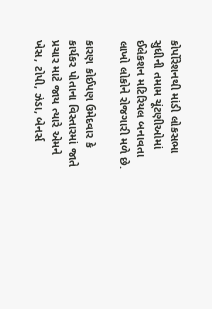કોર્પોરેશનથી માંડી લોકસભા સુધીની તમામ ચૂંટણીઓમાં ઈલેકશન મટિરિયલ બનાવતા લાખો લોકોને રોજગારી મળે છે.

કારણ કોઈપણ ઉમેદવાર કે કાર્યકર પોતાના વિસ્તારમાં જાતે પ્રચાર માટે જાય ત્યારે એમને ખેસ, ટોપી, ઝંડા, બેનર્સ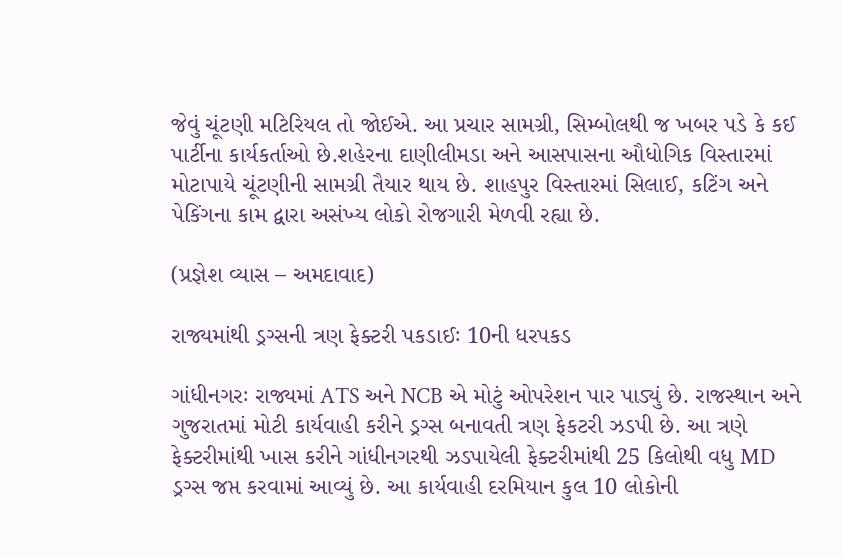જેવું ચૂંટણી મટિરિયલ તો જોઈએ. આ પ્રચાર સામગ્રી, સિમ્બોલથી જ ખબર પડે કે કઈ પાર્ટીના કાર્યકર્તાઓ છે.શહેરના દાણીલીમડા અને આસપાસના ઔધોગિક વિસ્તારમાં મોટાપાયે ચૂંટણીની સામગ્રી તૈયાર થાય છે. શાહપુર વિસ્તારમાં સિલાઈ, કટિંગ અને પેકિંગના કામ દ્વારા અસંખ્ય લોકો રોજગારી મેળવી રહ્યા છે.

(પ્રજ્ઞેશ વ્યાસ – અમદાવાદ)

રાજ્યમાંથી ડ્રગ્સની ત્રણ ફેક્ટરી પકડાઈઃ 10ની ધરપકડ

ગાંધીનગરઃ રાજ્યમાં ATS અને NCB એ મોટું ઓપરેશન પાર પાડ્યું છે. રાજસ્થાન અને ગુજરાતમાં મોટી કાર્યવાહી કરીને ડ્રગ્સ બનાવતી ત્રણ ફેકટરી ઝડપી છે. આ ત્રણે ફેક્ટરીમાંથી ખાસ કરીને ગાંધીનગરથી ઝડપાયેલી ફેક્ટરીમાંથી 25 કિલોથી વધુ MD ડ્રગ્સ જપ્ત કરવામાં આવ્યું છે. આ કાર્યવાહી દરમિયાન કુલ 10 લોકોની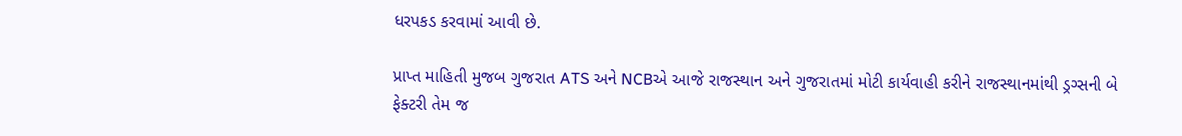ધરપકડ કરવામાં આવી છે.

પ્રાપ્ત માહિતી મુજબ ગુજરાત ATS અને NCBએ આજે રાજસ્થાન અને ગુજરાતમાં મોટી કાર્યવાહી કરીને રાજસ્થાનમાંથી ડ્રગ્સની બે ફેક્ટરી તેમ જ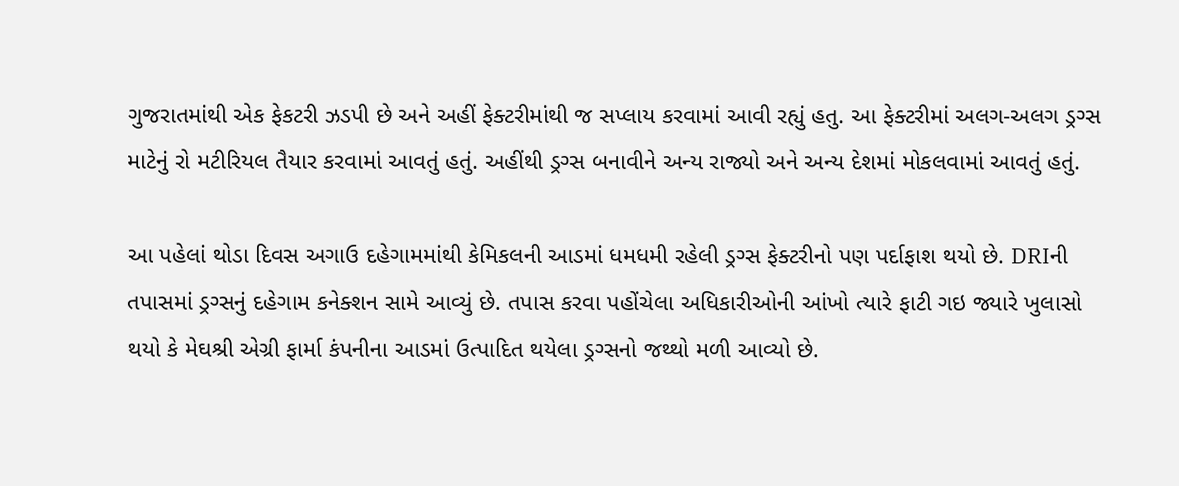ગુજરાતમાંથી એક ફેકટરી ઝડપી છે અને અહીં ફેક્ટરીમાંથી જ સપ્લાય કરવામાં આવી રહ્યું હતુ. આ ફેક્ટરીમાં અલગ-અલગ ડ્રગ્સ માટેનું રો મટીરિયલ તૈયાર કરવામાં આવતું હતું. અહીંથી ડ્રગ્સ બનાવીને અન્ય રાજ્યો અને અન્ય દેશમાં મોકલવામાં આવતું હતું.

આ પહેલાં થોડા દિવસ અગાઉ દહેગામમાંથી કેમિકલની આડમાં ધમધમી રહેલી ડ્રગ્સ ફેક્ટરીનો પણ પર્દાફાશ થયો છે. DRIની તપાસમાં ડ્રગ્સનું દહેગામ કનેક્શન સામે આવ્યું છે. તપાસ કરવા પહોંચેલા અધિકારીઓની આંખો ત્યારે ફાટી ગઇ જ્યારે ખુલાસો થયો કે મેઘશ્રી એગ્રી ફાર્મા કંપનીના આડમાં ઉત્પાદિત થયેલા ડ્રગ્સનો જથ્થો મળી આવ્યો છે.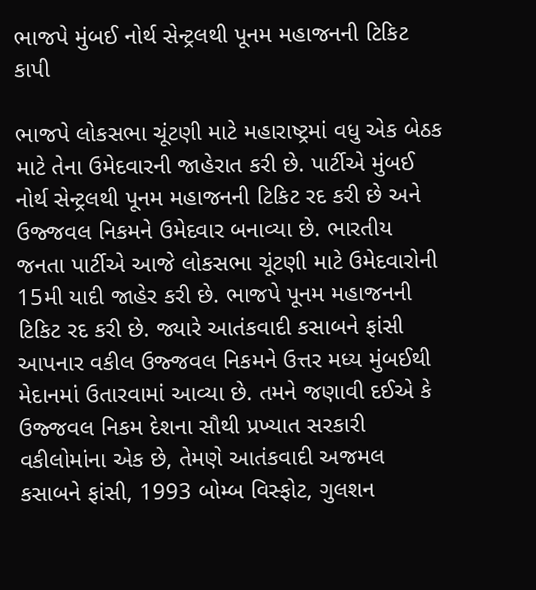ભાજપે મુંબઈ નોર્થ સેન્ટ્રલથી પૂનમ મહાજનની ટિકિટ કાપી

ભાજપે લોકસભા ચૂંટણી માટે મહારાષ્ટ્રમાં વધુ એક બેઠક માટે તેના ઉમેદવારની જાહેરાત કરી છે. પાર્ટીએ મુંબઈ નોર્થ સેન્ટ્રલથી પૂનમ મહાજનની ટિકિટ રદ કરી છે અને ઉજ્જવલ નિકમને ઉમેદવાર બનાવ્યા છે. ભારતીય જનતા પાર્ટીએ આજે લોકસભા ચૂંટણી માટે ઉમેદવારોની 15મી યાદી જાહેર કરી છે. ભાજપે પૂનમ મહાજનની ટિકિટ રદ કરી છે. જ્યારે આતંકવાદી કસાબને ફાંસી આપનાર વકીલ ઉજ્જવલ નિકમને ઉત્તર મધ્ય મુંબઈથી મેદાનમાં ઉતારવામાં આવ્યા છે. તમને જણાવી દઈએ કે ઉજ્જવલ નિકમ દેશના સૌથી પ્રખ્યાત સરકારી વકીલોમાંના એક છે, તેમણે આતંકવાદી અજમલ કસાબને ફાંસી, 1993 બોમ્બ વિસ્ફોટ, ગુલશન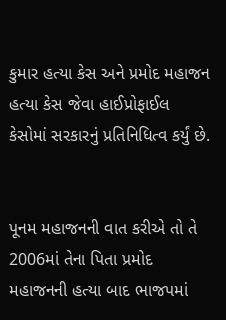કુમાર હત્યા કેસ અને પ્રમોદ મહાજન હત્યા કેસ જેવા હાઈપ્રોફાઈલ કેસોમાં સરકારનું પ્રતિનિધિત્વ કર્યું છે.


પૂનમ મહાજનની વાત કરીએ તો તે 2006માં તેના પિતા પ્રમોદ મહાજનની હત્યા બાદ ભાજપમાં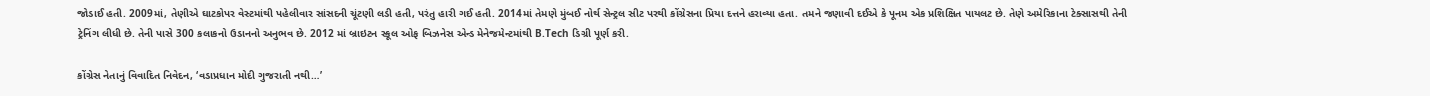જોડાઈ હતી. 2009માં, તેણીએ ઘાટકોપર વેસ્ટમાંથી પહેલીવાર સાંસદની ચૂંટણી લડી હતી, પરંતુ હારી ગઈ હતી. 2014માં તેમણે મુંબઈ નોર્થ સેન્ટ્રલ સીટ પરથી કોંગ્રેસના પ્રિયા દત્તને હરાવ્યા હતા. તમને જણાવી દઈએ કે પૂનમ એક પ્રશિક્ષિત પાયલટ છે. તેણે અમેરિકાના ટેક્સાસથી તેની ટ્રેનિંગ લીધી છે. તેની પાસે 300 કલાકનો ઉડાનનો અનુભવ છે. 2012 માં બ્રાઇટન સ્કૂલ ઓફ બિઝનેસ એન્ડ મેનેજમેન્ટમાંથી B.Tech ડિગ્રી પૂર્ણ કરી.

કોંગ્રેસ નેતાનું વિવાદિત નિવેદન, ‘વડાપ્રધાન મોદી ગુજરાતી નથી…’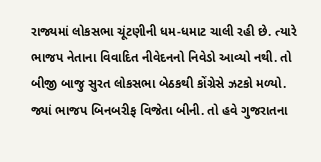રાજ્યમાં લોકસભા ચૂંટણીની ધમ-ધમાટ ચાલી રહી છે. ત્યારે ભાજપ નેતાના વિવાદિત નીવેદનનો નિવેડો આવ્યો નથી. તો બીજી બાજુ સુરત લોકસભા બેઠકથી કોંગ્રેસે ઝટકો મળ્યો. જ્યાં ભાજપ બિનબરીફ વિજેતા બીની. તો હવે ગુજરાતના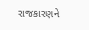રાજકારણને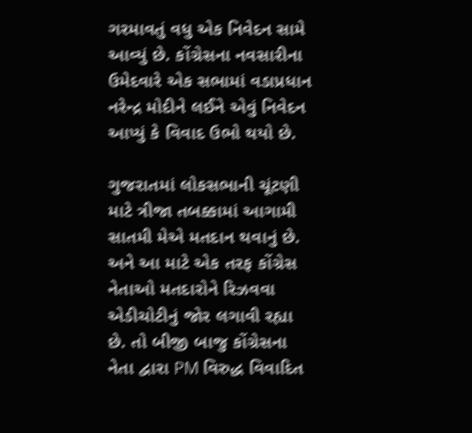ગરમાવતું વધુ એક નિવેદન સામે આવ્યું છે. કોંગ્રેસના નવસારીના ઉમેદવારે એક સભામાં વડાપ્રધાન નરેન્દ્ર મોદીને લઈને એવું નિવેદન આપ્યું કે વિવાદ ઉભો થયો છે.

ગુજરાતમાં લોકસભાની ચૂંટણી માટે ત્રીજા તબક્કામાં આગામી સાતમી મેએ મતદાન થવાનું છે. અને આ માટે એક તરફ કોંગ્રેસ નેતાઓ મતદારોને રિઝવવા એડીચોટીનું જોર લગાવી રહ્યા છે. તો બીજી બાજુ કોંગ્રેસના નેતા દ્વારા PM વિરુદ્ધ વિવાદિત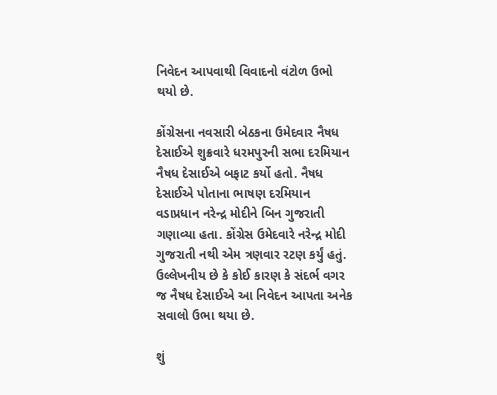નિવેદન આપવાથી વિવાદનો વંટોળ ઉભો થયો છે.

કોંગ્રેસના નવસારી બેઠકના ઉમેદવાર નૈષધ દેસાઈએ શુક્રવારે ધરમપુરની સભા દરમિયાન નૈષધ દેસાઈએ બફાટ કર્યો હતો. નૈષધ દેસાઈએ પોતાના ભાષણ દરમિયાન વડાપ્રધાન નરેન્દ્ર મોદીને બિન ગુજરાતી ગણાવ્યા હતા. કોંગ્રેસ ઉમેદવારે નરેન્દ્ર મોદી ગુજરાતી નથી એમ ત્રણવાર રટણ કર્યું હતું. ઉલ્લેખનીય છે કે કોઈ કારણ કે સંદર્ભ વગર જ નૈષધ દેસાઈએ આ નિવેદન આપતા અનેક સવાલો ઉભા થયા છે.

શું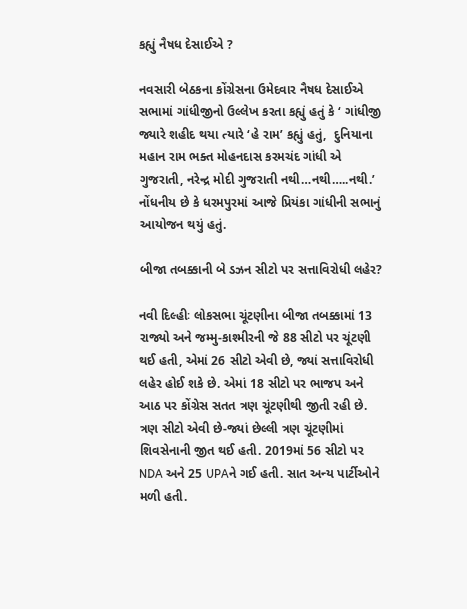કહ્યું નૈષધ દેસાઈએ ?

નવસારી બેઠકના કોંગ્રેસના ઉમેદવાર નૈષધ દેસાઈએ સભામાં ગાંધીજીનો ઉલ્લેખ કરતા કહ્યું હતું કે ‘ ગાંધીજી જ્યારે શહીદ થયા ત્યારે ‘હે રામ’ કહ્યું હતું,  દુનિયાના મહાન રામ ભક્ત મોહનદાસ કરમચંદ ગાંધી એ ગુજરાતી, નરેન્દ્ર મોદી ગુજરાતી નથી…નથી…..નથી.’ નોંધનીય છે કે ધરમપુરમાં આજે પ્રિયંકા ગાંધીની સભાનું આયોજન થયું હતું.

બીજા તબક્કાની બે ડઝન સીટો પર સત્તાવિરોધી લહેર?

નવી દિલ્હીઃ લોકસભા ચૂંટણીના બીજા તબક્કામાં 13 રાજ્યો અને જમ્મુ-કાશ્મીરની જે 88 સીટો પર ચૂંટણી થઈ હતી, એમાં 26 સીટો એવી છે, જ્યાં સત્તાવિરોધી લહેર હોઈ શકે છે. એમાં 18 સીટો પર ભાજપ અને આઠ પર કોંગ્રેસ સતત ત્રણ ચૂંટણીથી જીતી રહી છે. ત્રણ સીટો એવી છે-જ્યાં છેલ્લી ત્રણ ચૂંટણીમાં શિવસેનાની જીત થઈ હતી. 2019માં 56 સીટો પર NDA અને 25 UPAને ગઈ હતી. સાત અન્ય પાર્ટીઓને મળી હતી.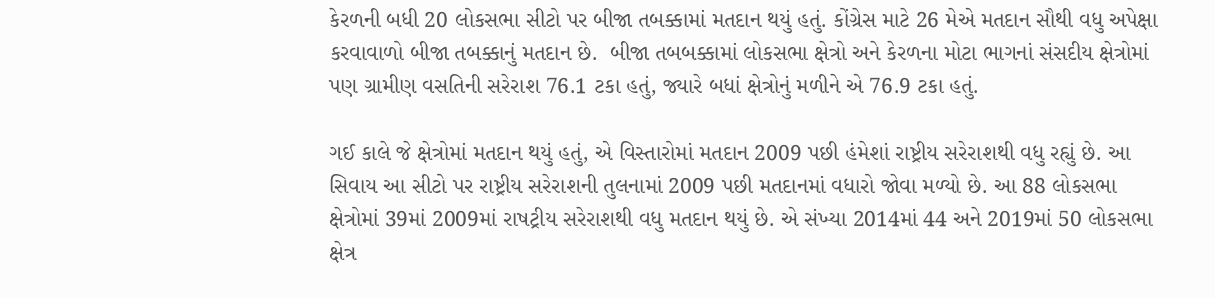કેરળની બધી 20 લોકસભા સીટો પર બીજા તબક્કામાં મતદાન થયું હતું. કોંગ્રેસ માટે 26 મેએ મતદાન સૌથી વધુ અપેક્ષા કરવાવાળો બીજા તબક્કાનું મતદાન છે.  બીજા તબબક્કામાં લોકસભા ક્ષેત્રો અને કેરળના મોટા ભાગનાં સંસદીય ક્ષેત્રોમાં પણ ગ્રામીણ વસતિની સરેરાશ 76.1 ટકા હતું, જ્યારે બધાં ક્ષેત્રોનું મળીને એ 76.9 ટકા હતું.

ગઈ કાલે જે ક્ષેત્રોમાં મતદાન થયું હતું, એ વિસ્તારોમાં મતદાન 2009 પછી હંમેશાં રાષ્ટ્રીય સરેરાશથી વધુ રહ્યું છે. આ સિવાય આ સીટો પર રાષ્ટ્રીય સરેરાશની તુલનામાં 2009 પછી મતદાનમાં વધારો જોવા મળ્યો છે. આ 88 લોકસભા ક્ષેત્રોમાં 39માં 2009માં રાષટ્રીય સરેરાશથી વધુ મતદાન થયું છે. એ સંખ્યા 2014માં 44 અને 2019માં 50 લોકસભા ક્ષેત્ર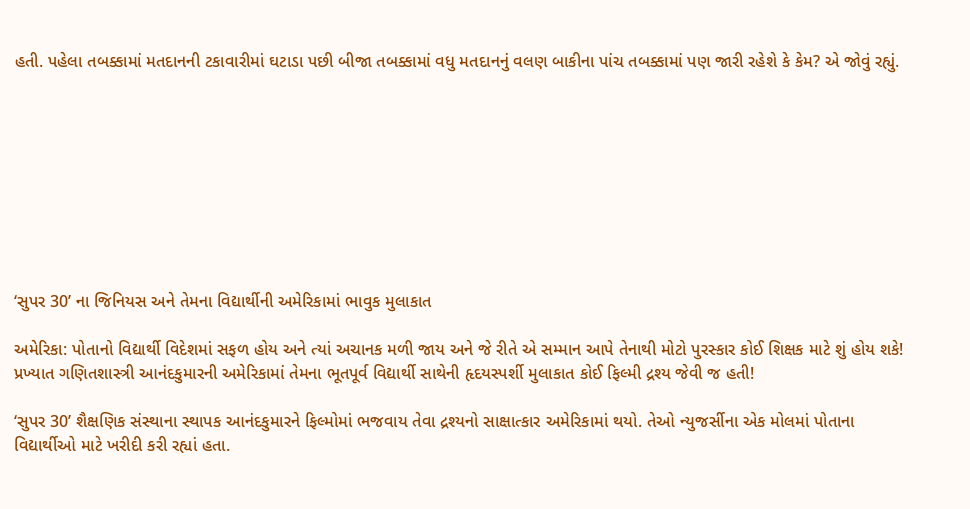હતી. પહેલા તબક્કામાં મતદાનની ટકાવારીમાં ઘટાડા પછી બીજા તબક્કામાં વધુ મતદાનનું વલણ બાકીના પાંચ તબક્કામાં પણ જારી રહેશે કે કેમ? એ જોવું રહ્યું.









‘સુપર 30’ ના જિનિયસ અને તેમના વિદ્યાર્થીની અમેરિકામાં ભાવુક મુલાકાત

અમેરિકા: પોતાનો વિદ્યાર્થી વિદેશમાં સફળ હોય અને ત્યાં અચાનક મળી જાય અને જે રીતે એ સમ્માન આપે તેનાથી મોટો પુરસ્કાર કોઈ શિક્ષક માટે શું હોય શકે! પ્રખ્યાત ગણિતશાસ્ત્રી આનંદકુમારની અમેરિકામાં તેમના ભૂતપૂર્વ વિદ્યાર્થી સાથેની હૃદયસ્પર્શી મુલાકાત કોઈ ફિલ્મી દ્રશ્ય જેવી જ હતી!

‘સુપર 30’ શૈક્ષણિક સંસ્થાના સ્થાપક આનંદકુમારને ફિલ્મોમાં ભજવાય તેવા દ્રશ્યનો સાક્ષાત્કાર અમેરિકામાં થયો. તેઓ ન્યુજર્સીના એક મોલમાં પોતાના વિદ્યાર્થીઓ માટે ખરીદી કરી રહ્યાં હતા.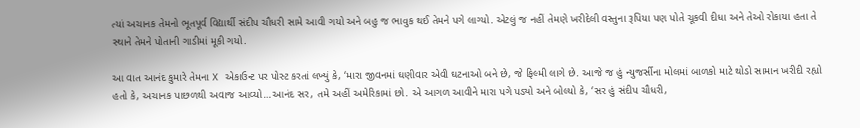ત્યાં અચાનક તેમનો ભૂતપૂર્વ વિદ્યાર્થી સંદીપ ચૌધરી સામે આવી ગયો અને બહુ જ ભાવુક થઈ તેમને પગે લાગ્યો. એટલું જ નહીં તેમણે ખરીદેલી વસ્તુના રૂપિયા પણ પોતે ચૂકવી દીધા અને તેઓ રોકાયા હતા તે સ્થાને તેમને પોતાની ગાડીમાં મૂકી ગયો.

આ વાત આનંદ કુમારે તેમના X એકાઉન્ટ પર પોસ્ટ કરતાં લખ્યું કે, ‘મારા જીવનમાં ઘણીવાર એવી ઘટનાઓ બને છે, જે ફિલ્મી લાગે છે. આજે જ હું ન્યુજર્સીના મોલમાં બાળકો માટે થોડો સામાન ખરીદી રહ્યો હતો કે, અચાનક પાછળથી અવાજ આવ્યો…આનંદ સર, તમે અહીં અમેરિકામાં છો. એ આગળ આવીને મારા પગે પડ્યો અને બોલ્યો કે, ‘સર હું સંદીપ ચૌધરી,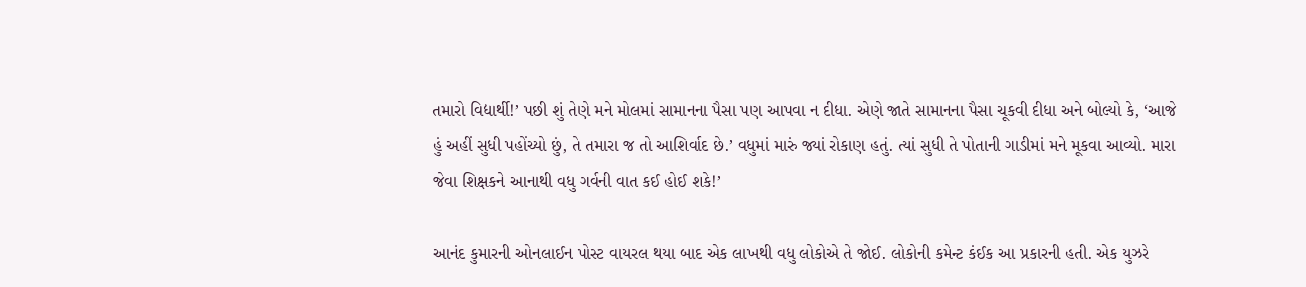તમારો વિદ્યાર્થી!’ પછી શું તેણે મને મોલમાં સામાનના પૈસા પણ આપવા ન દીધા. એણે જાતે સામાનના પૈસા ચૂકવી દીધા અને બોલ્યો કે, ‘આજે હું અહીં સુધી પહોંચ્યો છું, તે તમારા જ તો આશિર્વાદ છે.’ વધુમાં મારું જ્યાં રોકાણ હતું. ત્યાં સુધી તે પોતાની ગાડીમાં મને મૂકવા આવ્યો. મારા જેવા શિક્ષકને આનાથી વધુ ગર્વની વાત કઈ હોઈ શકે!’

આનંદ કુમારની ઓનલાઈન પોસ્ટ વાયરલ થયા બાદ એક લાખથી વધુ લોકોએ તે જોઈ. લોકોની કમેન્ટ કંઈક આ પ્રકારની હતી. એક યુઝરે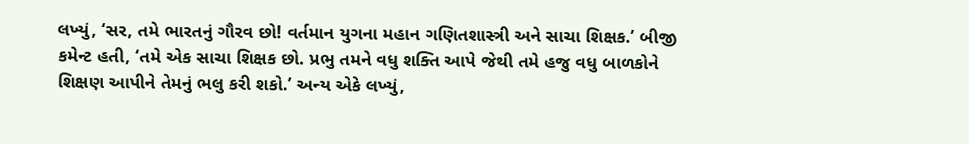લખ્યું, ‘સર, તમે ભારતનું ગૌરવ છો! વર્તમાન યુગના મહાન ગણિતશાસ્ત્રી અને સાચા શિક્ષક.’ બીજી કમેન્ટ હતી, ‘તમે એક સાચા શિક્ષક છો. પ્રભુ તમને વધુ શક્તિ આપે જેથી તમે હજુ વધુ બાળકોને શિક્ષણ આપીને તેમનું ભલુ કરી શકો.’ અન્ય એકે લખ્યું,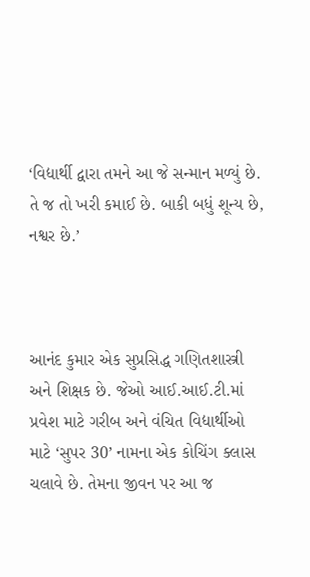‘વિદ્યાર્થી દ્વારા તમને આ જે સન્માન મળ્યું છે. તે જ તો ખરી કમાઈ છે. બાકી બધું શૂન્ય છે, નશ્વર છે.’



આનંદ કુમાર એક સુપ્રસિદ્ધ ગણિતશાસ્ત્રી અને શિક્ષક છે. જેઓ આઈ.આઈ.ટી.માં પ્રવેશ માટે ગરીબ અને વંચિત વિદ્યાર્થીઓ માટે ‘સુપર 30’ નામના એક કોચિંગ ક્લાસ ચલાવે છે. તેમના જીવન પર આ જ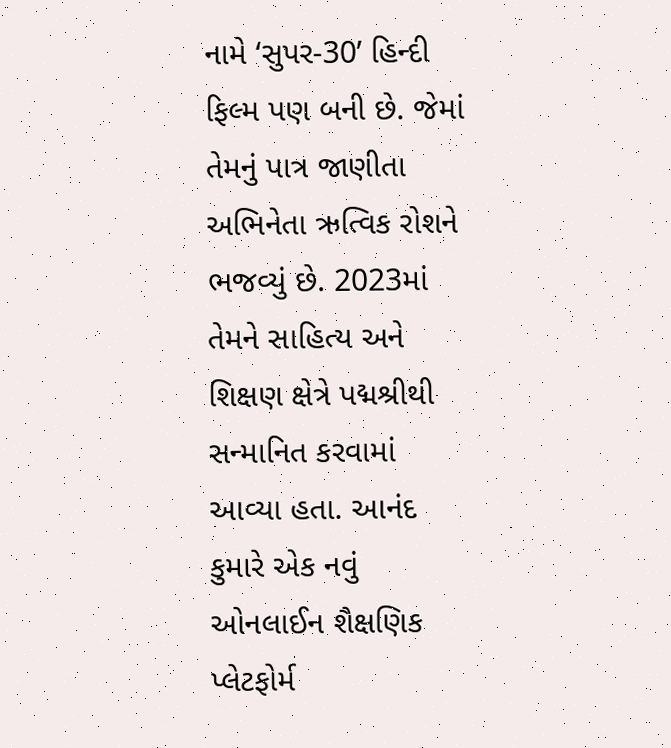નામે ‘સુપર-30’ હિન્દી ફિલ્મ પણ બની છે. જેમાં તેમનું પાત્ર જાણીતા અભિનેતા ઋત્વિક રોશને ભજવ્યું છે. 2023માં તેમને સાહિત્ય અને શિક્ષણ ક્ષેત્રે પદ્મશ્રીથી સન્માનિત કરવામાં આવ્યા હતા. આનંદ કુમારે એક નવું ઓનલાઈન શૈક્ષણિક પ્લેટફોર્મ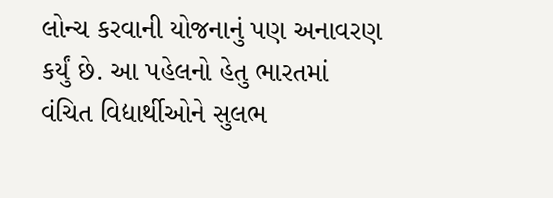લોન્ચ કરવાની યોજનાનું પણ અનાવરણ કર્યું છે. આ પહેલનો હેતુ ભારતમાં વંચિત વિદ્યાર્થીઓને સુલભ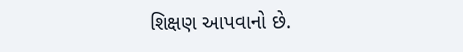શિક્ષણ આપવાનો છે.